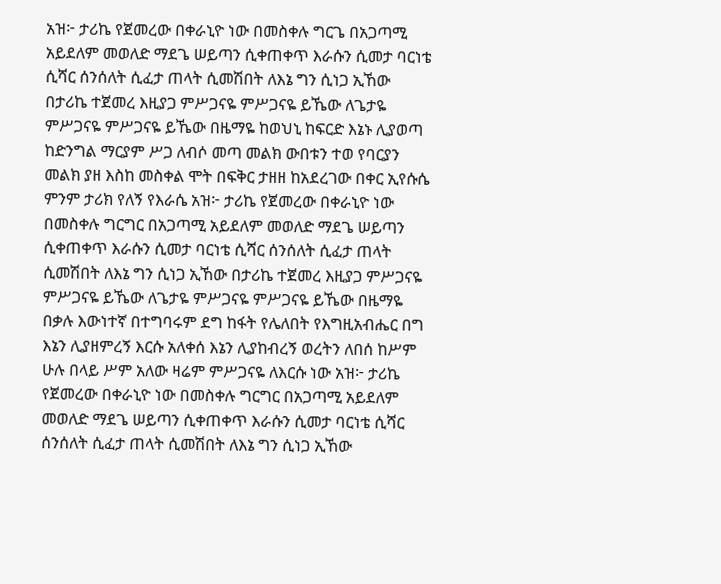አዝ፦ ታሪኬ የጀመረው በቀራኒዮ ነው በመስቀሉ ግርጌ በአጋጣሚ አይደለም መወለድ ማደጌ ሠይጣን ሲቀጠቀጥ እራሱን ሲመታ ባርነቴ ሲሻር ሰንሰለት ሲፈታ ጠላት ሲመሽበት ለእኔ ግን ሲነጋ ኢኸው በታሪኬ ተጀመረ እዚያጋ ምሥጋናዬ ምሥጋናዬ ይኼው ለጌታዬ ምሥጋናዬ ምሥጋናዬ ይኼው በዜማዬ ከወህኒ ከፍርድ እኔኑ ሊያወጣ ከድንግል ማርያም ሥጋ ለብሶ መጣ መልክ ውበቱን ተወ የባርያን መልክ ያዘ እስከ መስቀል ሞት በፍቅር ታዘዘ ከአደረገው በቀር ኢየሱሴ ምንም ታሪክ የለኝ የእራሴ አዝ፦ ታሪኬ የጀመረው በቀራኒዮ ነው በመስቀሉ ግርግር በአጋጣሚ አይደለም መወለድ ማደጌ ሠይጣን ሲቀጠቀጥ እራሱን ሲመታ ባርነቴ ሲሻር ሰንሰለት ሲፈታ ጠላት ሲመሽበት ለእኔ ግን ሲነጋ ኢኸው በታሪኬ ተጀመረ እዚያጋ ምሥጋናዬ ምሥጋናዬ ይኼው ለጌታዬ ምሥጋናዬ ምሥጋናዬ ይኼው በዜማዬ በቃሉ እውነተኛ በተግባሩም ደግ ከፋት የሌለበት የእግዚአብሔር በግ እኔን ሊያዘምረኝ እርሱ አለቀሰ እኔን ሊያከብረኝ ወረትን ለበሰ ከሥም ሁሉ በላይ ሥም አለው ዛሬም ምሥጋናዬ ለእርሱ ነው አዝ፦ ታሪኬ የጀመረው በቀራኒዮ ነው በመስቀሉ ግርግር በአጋጣሚ አይደለም መወለድ ማደጌ ሠይጣን ሲቀጠቀጥ እራሱን ሲመታ ባርነቴ ሲሻር ሰንሰለት ሲፈታ ጠላት ሲመሽበት ለእኔ ግን ሲነጋ ኢኸው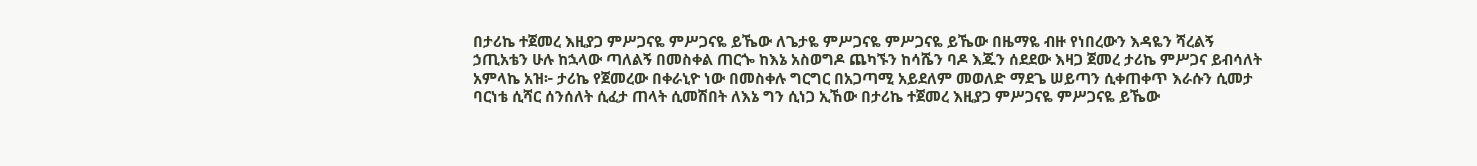በታሪኬ ተጀመረ እዚያጋ ምሥጋናዬ ምሥጋናዬ ይኼው ለጌታዬ ምሥጋናዬ ምሥጋናዬ ይኼው በዜማዬ ብዙ የነበረውን እዳዬን ሻረልኝ ኃጢአቴን ሁሉ ከኋላው ጣለልኝ በመስቀል ጠርጐ ከእኔ አስወግዶ ጨካኙን ከሳሼን ባዶ እጁን ሰደደው እዛጋ ጀመረ ታሪኬ ምሥጋና ይብሳለት አምላኬ አዝ፦ ታሪኬ የጀመረው በቀራኒዮ ነው በመስቀሉ ግርግር በአጋጣሚ አይደለም መወለድ ማደጌ ሠይጣን ሲቀጠቀጥ እራሱን ሲመታ ባርነቴ ሲሻር ሰንሰለት ሲፈታ ጠላት ሲመሽበት ለእኔ ግን ሲነጋ ኢኸው በታሪኬ ተጀመረ እዚያጋ ምሥጋናዬ ምሥጋናዬ ይኼው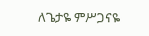ለጌታዬ ምሥጋናዬ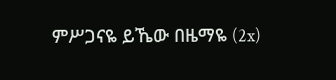ምሥጋናዬ ይኼው በዜማዬ (2x)